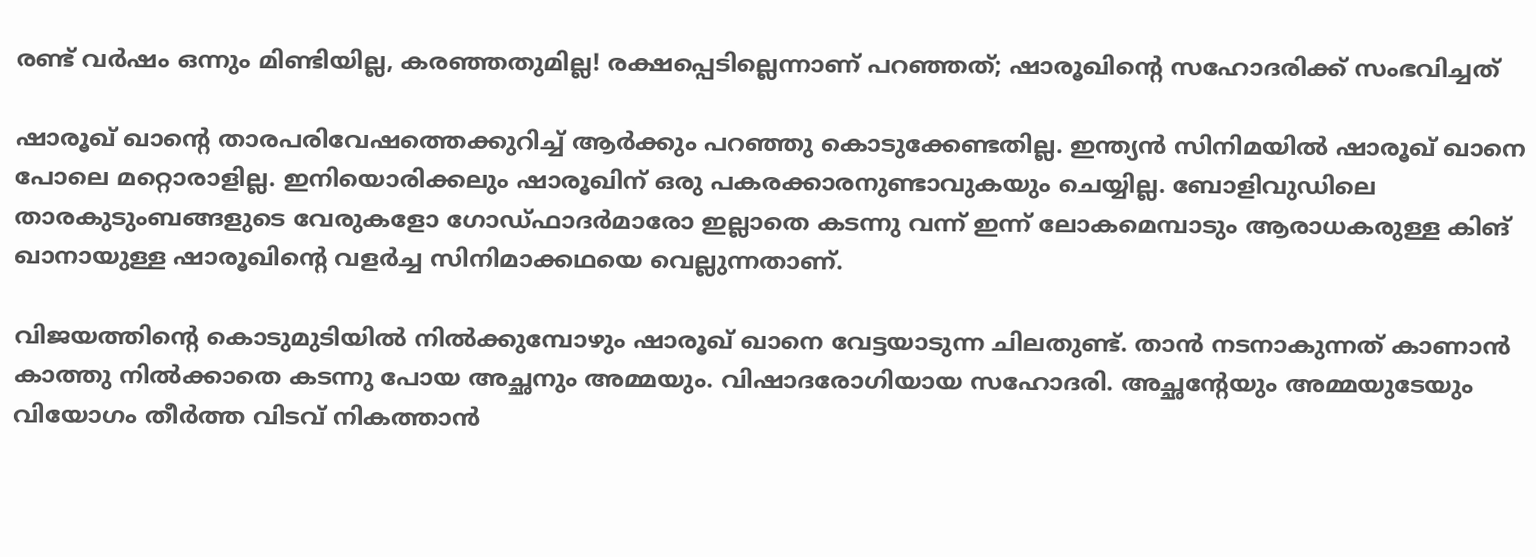രണ്ട് വര്‍ഷം ഒന്നും മിണ്ടിയില്ല, കരഞ്ഞതുമില്ല! രക്ഷപ്പെടില്ലെന്നാണ് പറഞ്ഞത്; ഷാരൂഖിന്റെ സഹോദരിക്ക് സംഭവിച്ചത്‌

ഷാരൂഖ് ഖാന്റെ താരപരിവേഷത്തെക്കുറിച്ച് ആര്‍ക്കും പറഞ്ഞു കൊടുക്കേണ്ടതില്ല. ഇന്ത്യന്‍ സിനിമയില്‍ ഷാരൂഖ് ഖാനെ പോലെ മറ്റൊരാളില്ല. ഇനിയൊരിക്കലും ഷാരൂഖിന് ഒരു പകരക്കാരനുണ്ടാവുകയും ചെയ്യില്ല. ബോളിവുഡിലെ താരകുടുംബങ്ങളുടെ വേരുകളോ ഗോഡ്ഫാദര്‍മാരോ ഇല്ലാതെ കടന്നു വന്ന് ഇന്ന് ലോകമെമ്പാടും ആരാധകരുള്ള കിങ് ഖാനായുള്ള ഷാരൂഖിന്റെ വളര്‍ച്ച സിനിമാക്കഥയെ വെല്ലുന്നതാണ്.

വിജയത്തിന്റെ കൊടുമുടിയില്‍ നില്‍ക്കുമ്പോഴും ഷാരൂഖ് ഖാനെ വേട്ടയാടുന്ന ചിലതുണ്ട്. താന്‍ നടനാകുന്നത് കാണാന്‍ കാത്തു നില്‍ക്കാതെ കടന്നു പോയ അച്ഛനും അമ്മയും. വിഷാദരോഗിയായ സഹോദരി. അച്ഛന്റേയും അമ്മയുടേയും വിയോഗം തീര്‍ത്ത വിടവ് നികത്താന്‍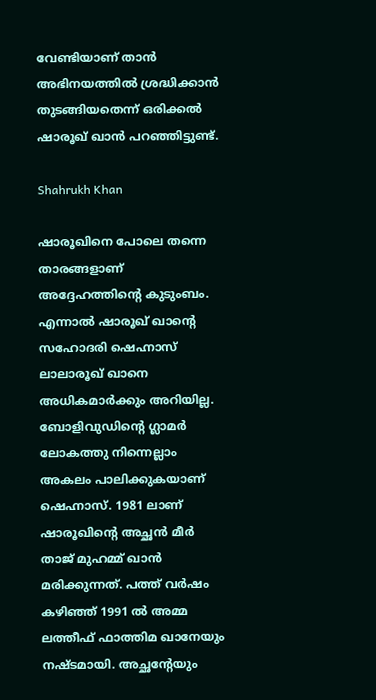വേണ്ടിയാണ് താന്‍ അഭിനയത്തില്‍ ശ്രദ്ധിക്കാന്‍ തുടങ്ങിയതെന്ന് ഒരിക്കല്‍ ഷാരൂഖ് ഖാന്‍ പറഞ്ഞിട്ടുണ്ട്.

Shahrukh Khan

ഷാരൂഖിനെ പോലെ തന്നെ താരങ്ങളാണ് അദ്ദേഹത്തിന്റെ കുടുംബം. എന്നാല്‍ ഷാരൂഖ് ഖാന്റെ സഹോദരി ഷെഹ്നാസ് ലാലാരൂഖ് ഖാനെ അധികമാര്‍ക്കും അറിയില്ല. ബോളിവുഡിന്റെ ഗ്ലാമര്‍ ലോകത്തു നിന്നെല്ലാം അകലം പാലിക്കുകയാണ് ഷെഹ്നാസ്. 1981 ലാണ് ഷാരൂഖിന്റെ അച്ഛന്‍ മീര്‍ താജ് മുഹമ്മ് ഖാന്‍ മരിക്കുന്നത്. പത്ത് വര്‍ഷം കഴിഞ്ഞ് 1991 ല്‍ അമ്മ ലത്തീഫ് ഫാത്തിമ ഖാനേയും നഷ്ടമായി. അച്ഛന്റേയും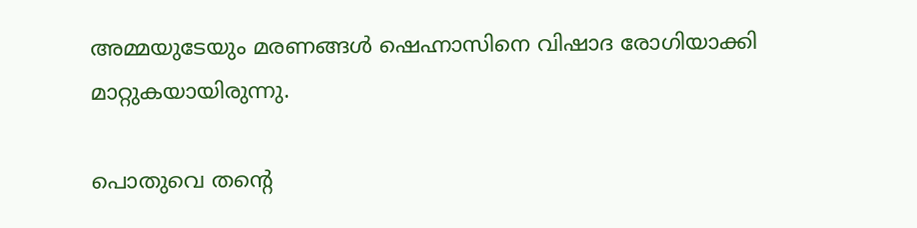അമ്മയുടേയും മരണങ്ങള്‍ ഷെഹ്നാസിനെ വിഷാദ രോഗിയാക്കി മാറ്റുകയായിരുന്നു.

പൊതുവെ തന്റെ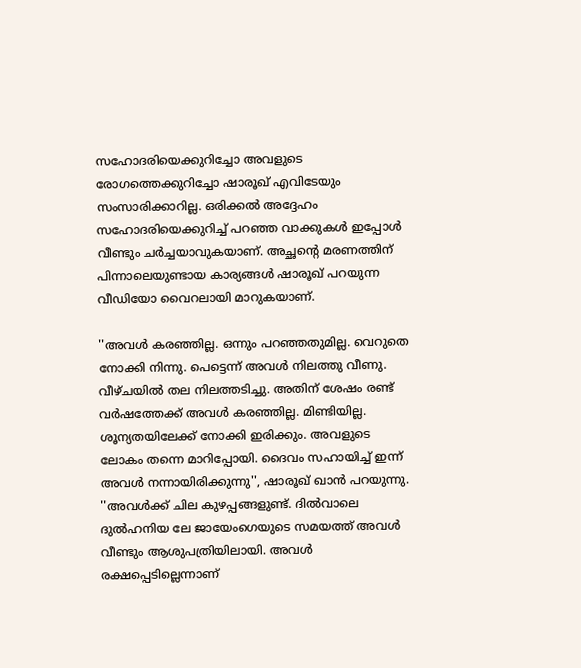സഹോദരിയെക്കുറിച്ചോ അവളുടെ രോഗത്തെക്കുറിച്ചോ ഷാരൂഖ് എവിടേയും സംസാരിക്കാറില്ല. ഒരിക്കല്‍ അദ്ദേഹം സഹോദരിയെക്കുറിച്ച് പറഞ്ഞ വാക്കുകള്‍ ഇപ്പോള്‍ വീണ്ടും ചര്‍ച്ചയാവുകയാണ്. അച്ഛന്റെ മരണത്തിന് പിന്നാലെയുണ്ടായ കാര്യങ്ങള്‍ ഷാരൂഖ് പറയുന്ന വീഡിയോ വൈറലായി മാറുകയാണ്.

''അവള്‍ കരഞ്ഞില്ല. ഒന്നും പറഞ്ഞതുമില്ല. വെറുതെ നോക്കി നിന്നു. പെട്ടെന്ന് അവള്‍ നിലത്തു വീണു. വീഴ്ചയില്‍ തല നിലത്തടിച്ചു. അതിന് ശേഷം രണ്ട് വര്‍ഷത്തേക്ക് അവള്‍ കരഞ്ഞില്ല. മിണ്ടിയില്ല. ശൂന്യതയിലേക്ക് നോക്കി ഇരിക്കും. അവളുടെ ലോകം തന്നെ മാറിപ്പോയി. ദൈവം സഹായിച്ച് ഇന്ന് അവള്‍ നന്നായിരിക്കുന്നു'', ഷാരൂഖ് ഖാന്‍ പറയുന്നു. ''അവള്‍ക്ക് ചില കുഴപ്പങ്ങളുണ്ട്. ദില്‍വാലെ ദുല്‍ഹനിയ ലേ ജായേംഗെയുടെ സമയത്ത് അവള്‍ വീണ്ടും ആശുപത്രിയിലായി. അവള്‍ രക്ഷപ്പെടില്ലെന്നാണ്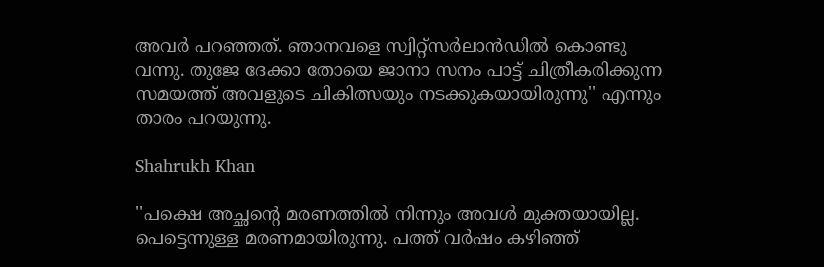അവര്‍ പറഞ്ഞത്. ഞാനവളെ സ്വിറ്റ്‌സര്‍ലാന്‍ഡില്‍ കൊണ്ടു വന്നു. തുജേ ദേക്കാ തോയെ ജാനാ സനം പാട്ട് ചിത്രീകരിക്കുന്ന സമയത്ത് അവളുടെ ചികിത്സയും നടക്കുകയായിരുന്നു'' എന്നും താരം പറയുന്നു.

Shahrukh Khan

''പക്ഷെ അച്ഛന്റെ മരണത്തില്‍ നിന്നും അവള്‍ മുക്തയായില്ല. പെട്ടെന്നുള്ള മരണമായിരുന്നു. പത്ത് വര്‍ഷം കഴിഞ്ഞ്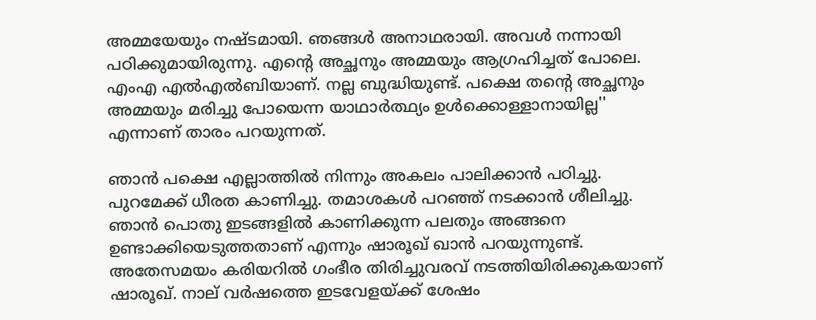അമ്മയേയും നഷ്ടമായി. ഞങ്ങള്‍ അനാഥരായി. അവള്‍ നന്നായി പഠിക്കുമായിരുന്നു. എന്റെ അച്ഛനും അമ്മയും ആഗ്രഹിച്ചത് പോലെ. എംഎ എല്‍എല്‍ബിയാണ്. നല്ല ബുദ്ധിയുണ്ട്. പക്ഷെ തന്റെ അച്ഛനും അമ്മയും മരിച്ചു പോയെന്ന യാഥാര്‍ത്ഥ്യം ഉള്‍ക്കൊള്ളാനായില്ല'' എന്നാണ് താരം പറയുന്നത്.

ഞാന്‍ പക്ഷെ എല്ലാത്തില്‍ നിന്നും അകലം പാലിക്കാന്‍ പഠിച്ചു. പുറമേക്ക് ധീരത കാണിച്ചു. തമാശകള്‍ പറഞ്ഞ് നടക്കാന്‍ ശീലിച്ചു. ഞാന്‍ പൊതു ഇടങ്ങളില്‍ കാണിക്കുന്ന പലതും അങ്ങനെ ഉണ്ടാക്കിയെടുത്തതാണ് എന്നും ഷാരൂഖ് ഖാന്‍ പറയുന്നുണ്ട്. അതേസമയം കരിയറില്‍ ഗംഭീര തിരിച്ചുവരവ് നടത്തിയിരിക്കുകയാണ് ഷാരൂഖ്. നാല് വർഷത്തെ ഇടവേളയ്ക്ക് ശേഷം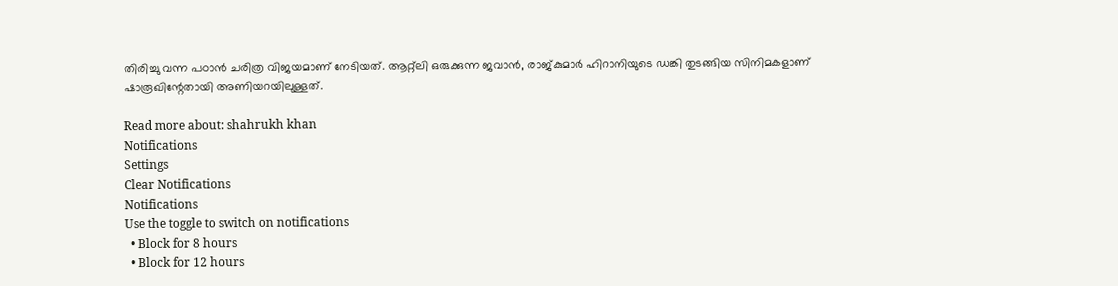തിരിച്ചു വന്ന പഠാന്‍ ചരിത്ര വിജയമാണ് നേടിയത്. ആറ്റ്ലി ഒരുക്കുന്ന ജവാന്‍, രാജ്കുമാർ ഹിറാനിയുടെ ഡങ്കി തുടങ്ങിയ സിനിമകളാണ് ഷാരൂഖിന്റേതായി അണിയറയിലുള്ളത്.

Read more about: shahrukh khan
Notifications
Settings
Clear Notifications
Notifications
Use the toggle to switch on notifications
  • Block for 8 hours
  • Block for 12 hours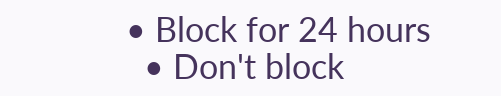• Block for 24 hours
  • Don't block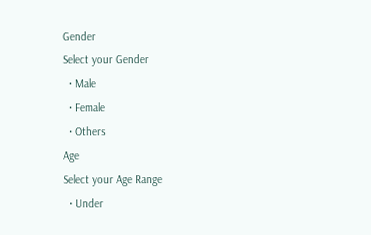Gender
Select your Gender
  • Male
  • Female
  • Others
Age
Select your Age Range
  • Under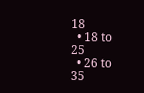18
  • 18 to 25
  • 26 to 35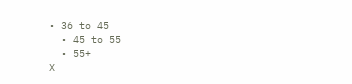• 36 to 45
  • 45 to 55
  • 55+
X